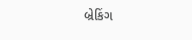બ્રેકિંગ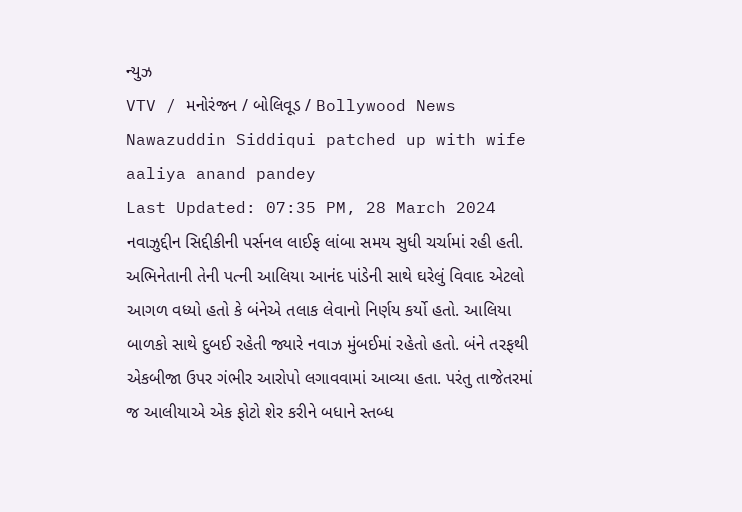ન્યુઝ
VTV / મનોરંજન / બોલિવૂડ / Bollywood News Nawazuddin Siddiqui patched up with wife aaliya anand pandey
Last Updated: 07:35 PM, 28 March 2024
નવાઝુદ્દીન સિદ્દીકીની પર્સનલ લાઈફ લાંબા સમય સુધી ચર્ચામાં રહી હતી. અભિનેતાની તેની પત્ની આલિયા આનંદ પાંડેની સાથે ઘરેલું વિવાદ એટલો આગળ વધ્યો હતો કે બંનેએ તલાક લેવાનો નિર્ણય કર્યો હતો. આલિયા બાળકો સાથે દુબઈ રહેતી જ્યારે નવાઝ મુંબઈમાં રહેતો હતો. બંને તરફથી એકબીજા ઉપર ગંભીર આરોપો લગાવવામાં આવ્યા હતા. પરંતુ તાજેતરમાં જ આલીયાએ એક ફોટો શેર કરીને બધાને સ્તબ્ધ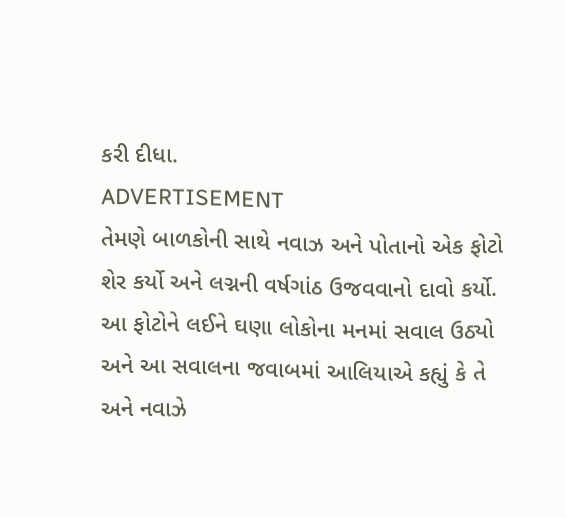કરી દીધા.
ADVERTISEMENT
તેમણે બાળકોની સાથે નવાઝ અને પોતાનો એક ફોટો શેર કર્યો અને લગ્નની વર્ષગાંઠ ઉજવવાનો દાવો કર્યો. આ ફોટોને લઈને ઘણા લોકોના મનમાં સવાલ ઉઠ્યો અને આ સવાલના જવાબમાં આલિયાએ કહ્યું કે તે અને નવાઝે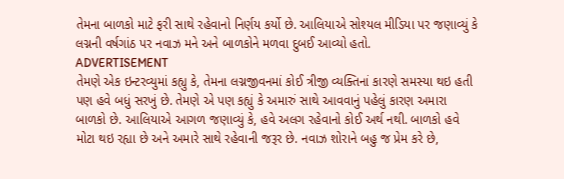તેમના બાળકો માટે ફરી સાથે રહેવાનો નિર્ણય કર્યો છે. આલિયાએ સોશ્યલ મીડિયા પર જણાવ્યું કે લગ્નની વર્ષગાંઠ પર નવાઝ મને અને બાળકોને મળવા દુબઈ આવ્યો હતો.
ADVERTISEMENT
તેમણે એક ઇન્ટરવ્યુમાં કહ્યુ કે, તેમના લગ્નજીવનમાં કોઈ ત્રીજી વ્યક્તિનાં કારણે સમસ્યા થઇ હતી પણ હવે બધું સરખું છે. તેમણે એ પણ કહ્યું કે અમારું સાથે આવવાનું પહેલું કારણ અમારા બાળકો છે. આલિયાએ આગળ જણાવ્યું કે, હવે અલગ રહેવાનો કોઈ અર્થ નથી. બાળકો હવે મોટા થઇ રહ્યા છે અને અમારે સાથે રહેવાની જરૂર છે. નવાઝ શોરાને બહુ જ પ્રેમ કરે છે,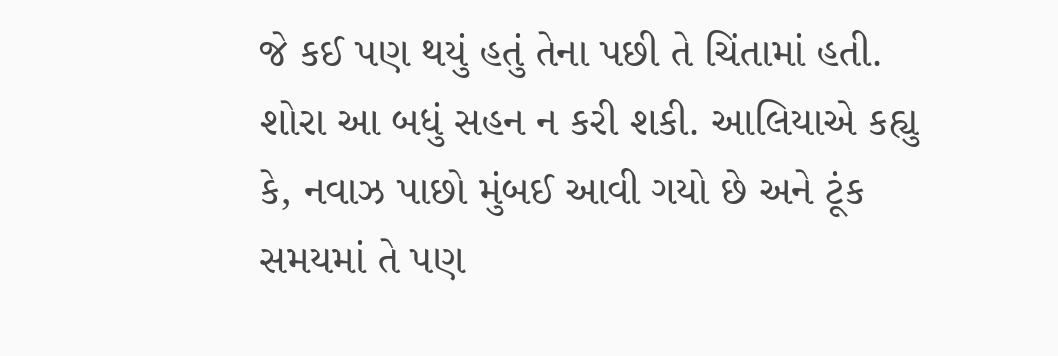જે કઈ પણ થયું હતું તેના પછી તે ચિંતામાં હતી. શોરા આ બધું સહન ન કરી શકી. આલિયાએ કહ્યુ કે, નવાઝ પાછો મુંબઈ આવી ગયો છે અને ટૂંક સમયમાં તે પણ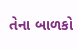તેના બાળકો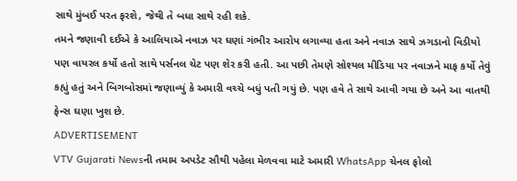સાથે મુંબઈ પરત ફરશે, જેથી તે બધા સાથે રહી શકે.
તમને જણાવી દઈએ કે આલિયાએ નવાઝ પર ઘણાં ગંભીર આરોપ લગાવ્યા હતા અને નવાઝ સાથે ઝગડાનો વિડીયો પણ વાયરલ કર્યો હતો સાથે પર્સનલ ચેટ પણ શેર કરી હતી. આ પછી તેમણે સોશ્યલ મીડિયા પર નવાઝને માફ કર્યો તેવું કહ્યું હતું અને બિગબોસમાં જણાવ્યું કે અમારી વચ્ચે બધું પતી ગયું છે. પણ હવે તે સાથે આવી ગયા છે અને આ વાતથી ફેન્સ ઘણા ખુશ છે.
ADVERTISEMENT
VTV Gujarati Newsની તમામ અપડેટ સૌથી પહેલા મેળવવા માટે અમારી WhatsApp ચેનલ ફોલો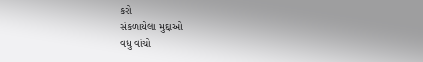કરો
સંકળાયેલા મુદ્દાઓ
વધુ વાંચો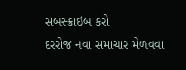સબસ્ક્રાઇબ કરો
દરરોજ નવા સમાચાર મેળવવા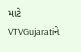માટે VTVGujaratiને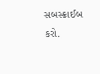સબસ્ક્રાઈબ કરો.